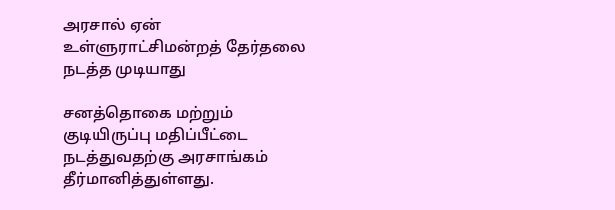அரசால் ஏன் உள்ளுராட்சிமன்றத் தேர்தலை நடத்த முடியாது

சனத்தொகை மற்றும் குடியிருப்பு மதிப்பீட்டை நடத்துவதற்கு அரசாங்கம் தீர்மானித்துள்ளது.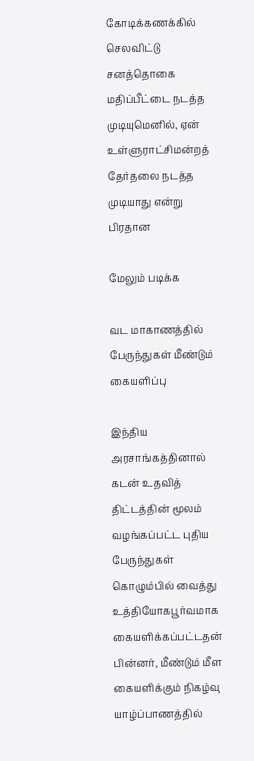கோடிக்கணக்கில் செலவிட்டு சனத்தொகை மதிப்பீட்டை நடத்த முடியுமெனில், ஏன் உள்ளுராட்சிமன்றத் தேர்தலை நடத்த முடியாது என்று பிரதான

மேலும் படிக்க

வட மாகாணத்தில் பேருந்துகள் மீண்டும் கையளிப்பு

இந்திய அரசாங்கத்தினால் கடன் உதவித் திட்டத்தின் மூலம் வழங்கப்பட்ட புதிய பேருந்துகள் கொழும்பில் வைத்து உத்தியோகபூர்வமாக கையளிக்கப்பட்டதன் பின்னர், மீண்டும் மீள கையளிக்கும் நிகழ்வு யாழ்ப்பாணத்தில்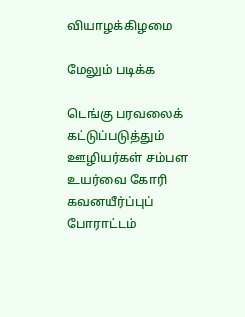வியாழக்கிழமை

மேலும் படிக்க

டெங்கு பரவலைக் கட்டுப்படுத்தும் ஊழியர்கள் சம்பள உயர்வை கோரி கவனயீர்ப்புப் போராட்டம்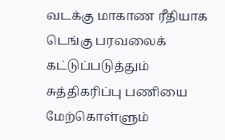வடக்கு மாகாண ரீதியாக டெங்கு பரவலைக் கட்டுப்படுத்தும் சுத்திகரிப்பு பணியை மேற்கொள்ளும்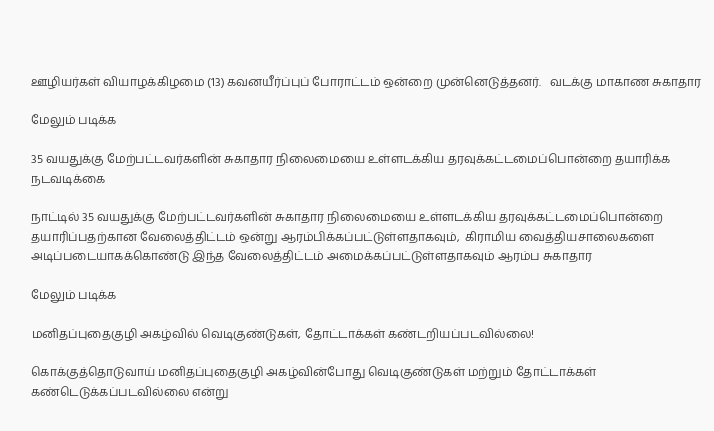ஊழியர்கள் வியாழக்கிழமை (13) கவனயீர்ப்புப் போராட்டம் ஒன்றை முன்னெடுத்தனர்.   வடக்கு மாகாண சுகாதார

மேலும் படிக்க

35 வயதுக்கு மேற்பட்டவர்களின் சுகாதார நிலைமையை உள்ளடக்கிய தரவுக்கட்டமைப்பொன்றை தயாரிக்க நடவடிக்கை

நாட்டில் 35 வயதுக்கு மேற்பட்டவர்களின் சுகாதார நிலைமையை உள்ளடக்கிய தரவுக்கட்டமைப்பொன்றை தயாரிப்பதற்கான வேலைத்திட்டம் ஒன்று ஆரம்பிக்கப்பட்டுள்ளதாகவும்,  கிராமிய வைத்தியசாலைகளை அடிப்படையாகக்கொண்டு இந்த வேலைத்திட்டம் அமைக்கப்பட்டுள்ளதாகவும் ஆரம்ப சுகாதார

மேலும் படிக்க

மனிதப்புதைகுழி அகழ்வில் வெடிகுண்டுகள், தோட்டாக்கள் கண்டறியப்படவில்லை!

கொக்குத்தொடுவாய் மனிதப்புதைகுழி அகழ்வின்போது வெடிகுண்டுகள் மற்றும் தோட்டாக்கள் கண்டெடுக்கப்படவில்லை என்று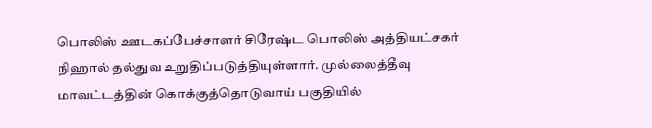பொலிஸ் ஊடகப்பேச்சாளர் சிரேஷ்ட பொலிஸ் அத்தியட்சகர் நிஹால் தல்துவ உறுதிப்படுத்தியுள்ளார். முல்லைத்தீவு மாவட்டத்தின் கொக்குத்தொடுவாய் பகுதியில்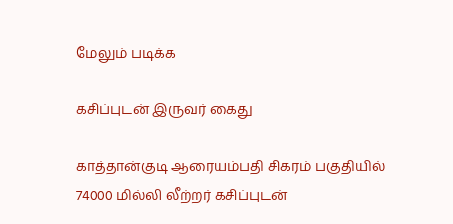மேலும் படிக்க

கசிப்புடன் இருவர் கைது

காத்தான்குடி ஆரையம்பதி சிகரம் பகுதியில் 74000 மில்லி லீற்றர் கசிப்புடன்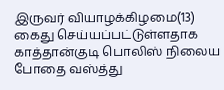இருவர் வியாழக்கிழமை(13) கைது செய்யப்பட்டுள்ளதாக காத்தான்குடி பொலிஸ் நிலைய போதை வஸ்த்து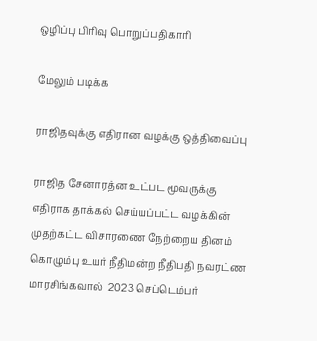ஒழிப்பு பிரிவு பொறுப்பதிகாரி

மேலும் படிக்க

ராஜிதவுக்கு எதிரான வழக்கு ஒத்திவைப்பு

ராஜித சேனாரத்ன உட்பட மூவருக்கு எதிராக தாக்கல் செய்யப்பட்ட வழக்கின் முதற்கட்ட விசாரணை நேற்றைய தினம் கொழும்பு உயர் நீதிமன்ற நீதிபதி நவரட்ண மாரசிங்கவால்  2023 செப்டெம்பர்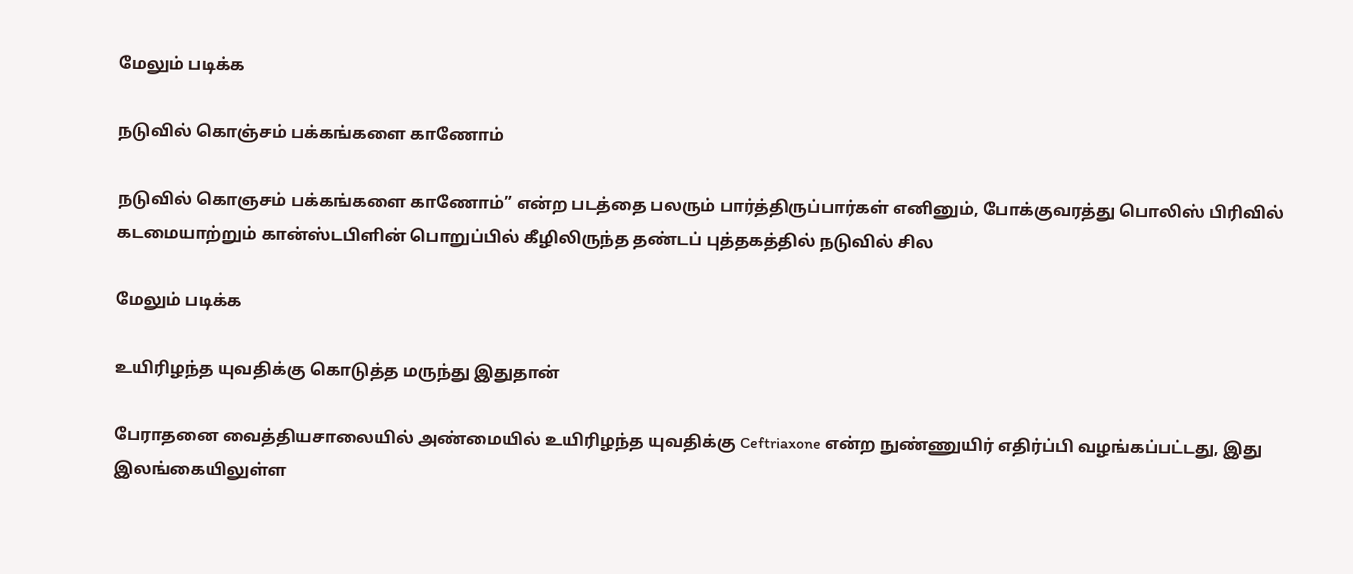மேலும் படிக்க

நடுவில் கொஞ்சம் பக்கங்களை காணோம்

நடுவில் கொஞசம் பக்கங்களை காணோம்” என்ற படத்தை பலரும் பார்த்திருப்பார்கள் எனினும், போக்குவரத்து பொலிஸ் பிரிவில் கடமையாற்றும் கான்ஸ்டபிளின் பொறுப்பில் கீழிலிருந்த தண்டப் புத்தகத்தில் நடுவில் சில

மேலும் படிக்க

உயிரிழந்த யுவதிக்கு கொடுத்த மருந்து இதுதான்

பேராதனை வைத்தியசாலையில் அண்மையில் உயிரிழந்த யுவதிக்கு Ceftriaxone என்ற நுண்ணுயிர் எதிர்ப்பி வழங்கப்பட்டது, இது இலங்கையிலுள்ள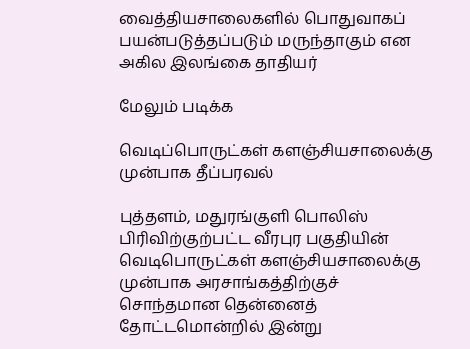வைத்தியசாலைகளில் பொதுவாகப் பயன்படுத்தப்படும் மருந்தாகும் என அகில இலங்கை தாதியர்

மேலும் படிக்க

வெடிப்பொருட்கள் களஞ்சியசாலைக்கு முன்பாக தீப்பரவல்

புத்தளம், மதுரங்குளி பொலிஸ் பிரிவிற்குற்பட்ட வீரபுர பகுதியின் வெடிபொருட்கள் களஞ்சியசாலைக்கு முன்பாக அரசாங்கத்திற்குச் சொந்தமான தென்னைத் தோட்டமொன்றில் இன்று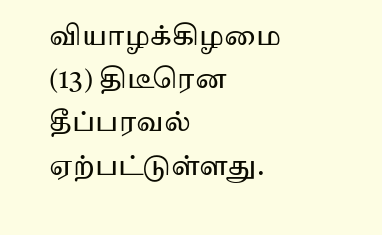வியாழக்கிழமை (13) திடீரென தீப்பரவல் ஏற்பட்டுள்ளது.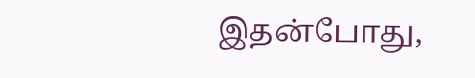இதன்போது,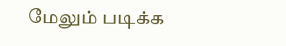மேலும் படிக்க